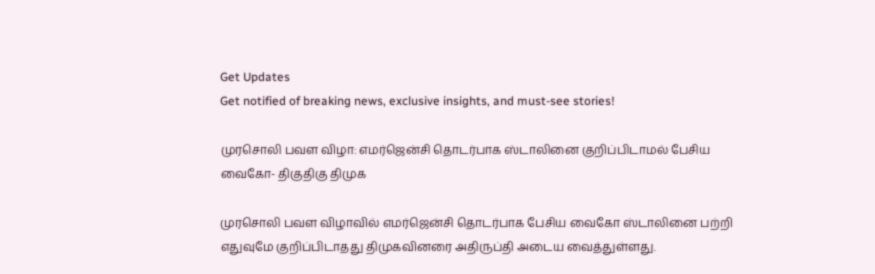Get Updates
Get notified of breaking news, exclusive insights, and must-see stories!

முரசொலி பவள விழா: எமர்ஜென்சி தொடர்பாக ஸ்டாலினை குறிப்பிடாமல் பேசிய வைகோ- திகுதிகு திமுக

முரசொலி பவள விழாவில் எமர்ஜென்சி தொடர்பாக பேசிய வைகோ ஸ்டாலினை பற்றி எதுவுமே குறிப்பிடாதது திமுகவினரை அதிருப்தி அடைய வைத்துள்ளது.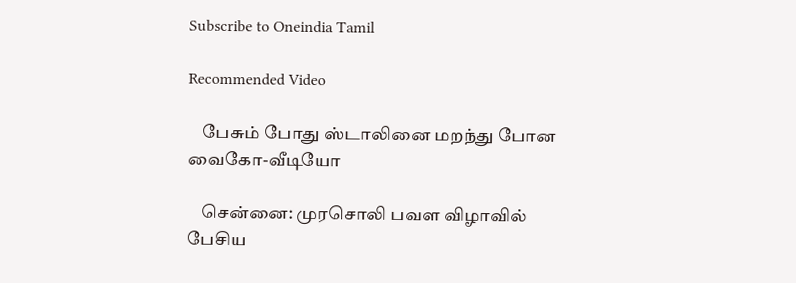Subscribe to Oneindia Tamil

Recommended Video

    பேசும் போது ஸ்டாலினை மறந்து போன வைகோ-வீடியோ

    சென்னை: முரசொலி பவள விழாவில் பேசிய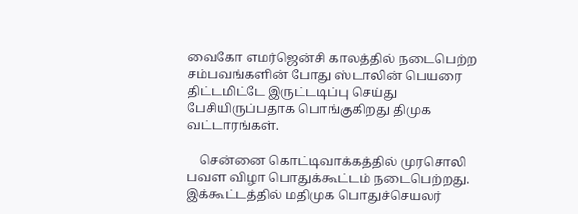வைகோ எமர்ஜென்சி காலத்தில் நடைபெற்ற சம்பவங்களின் போது ஸ்டாலின் பெயரை திட்டமிட்டே இருட்டடிப்பு செய்து பேசியிருப்பதாக பொங்குகிறது திமுக வட்டாரங்கள்.

    சென்னை கொட்டிவாக்கத்தில் முரசொலி பவள விழா பொதுக்கூட்டம் நடைபெற்றது. இக்கூட்டத்தில் மதிமுக பொதுச்செயலர்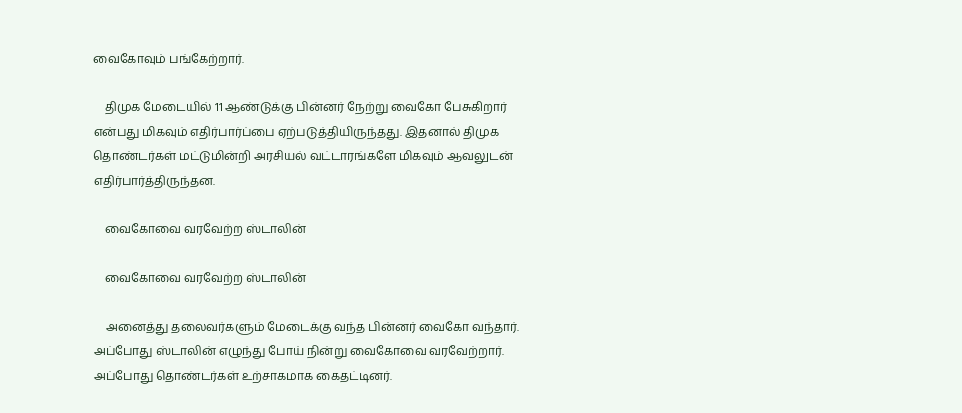வைகோவும் பங்கேற்றார்.

    திமுக மேடையில் 11 ஆண்டுக்கு பின்னர் நேற்று வைகோ பேசுகிறார் என்பது மிகவும் எதிர்பார்ப்பை ஏற்படுத்தியிருந்தது. இதனால் திமுக தொண்டர்கள் மட்டுமின்றி அரசியல் வட்டாரங்களே மிகவும் ஆவலுடன் எதிர்பார்த்திருந்தன.

    வைகோவை வரவேற்ற ஸ்டாலின்

    வைகோவை வரவேற்ற ஸ்டாலின்

    அனைத்து தலைவர்களும் மேடைக்கு வந்த பின்னர் வைகோ வந்தார். அப்போது ஸ்டாலின் எழுந்து போய் நின்று வைகோவை வரவேற்றார். அப்போது தொண்டர்கள் உற்சாகமாக கைதட்டினர்.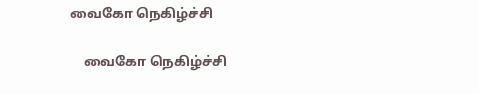வைகோ நெகிழ்ச்சி

    வைகோ நெகிழ்ச்சி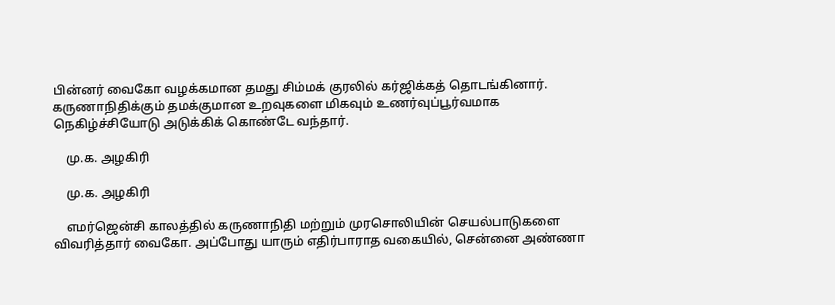பின்னர் வைகோ வழக்கமான தமது சிம்மக் குரலில் கர்ஜிக்கத் தொடங்கினார். கருணாநிதிக்கும் தமக்குமான உறவுகளை மிகவும் உணர்வுப்பூர்வமாக நெகிழ்ச்சியோடு அடுக்கிக் கொண்டே வந்தார்.

    மு.க. அழகிரி

    மு.க. அழகிரி

    எமர்ஜென்சி காலத்தில் கருணாநிதி மற்றும் முரசொலியின் செயல்பாடுகளை விவரித்தார் வைகோ. அப்போது யாரும் எதிர்பாராத வகையில், சென்னை அண்ணா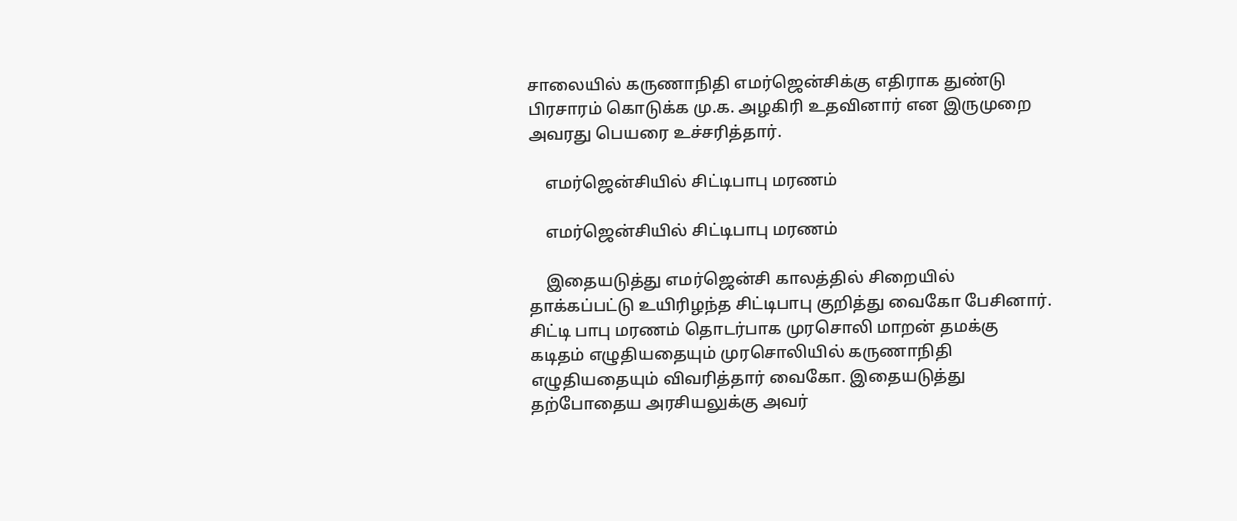சாலையில் கருணாநிதி எமர்ஜென்சிக்கு எதிராக துண்டு பிரசாரம் கொடுக்க மு.க. அழகிரி உதவினார் என இருமுறை அவரது பெயரை உச்சரித்தார்.

    எமர்ஜென்சியில் சிட்டிபாபு மரணம்

    எமர்ஜென்சியில் சிட்டிபாபு மரணம்

    இதையடுத்து எமர்ஜென்சி காலத்தில் சிறையில் தாக்கப்பட்டு உயிரிழந்த சிட்டிபாபு குறித்து வைகோ பேசினார். சிட்டி பாபு மரணம் தொடர்பாக முரசொலி மாறன் தமக்கு கடிதம் எழுதியதையும் முரசொலியில் கருணாநிதி எழுதியதையும் விவரித்தார் வைகோ. இதையடுத்து தற்போதைய அரசியலுக்கு அவர்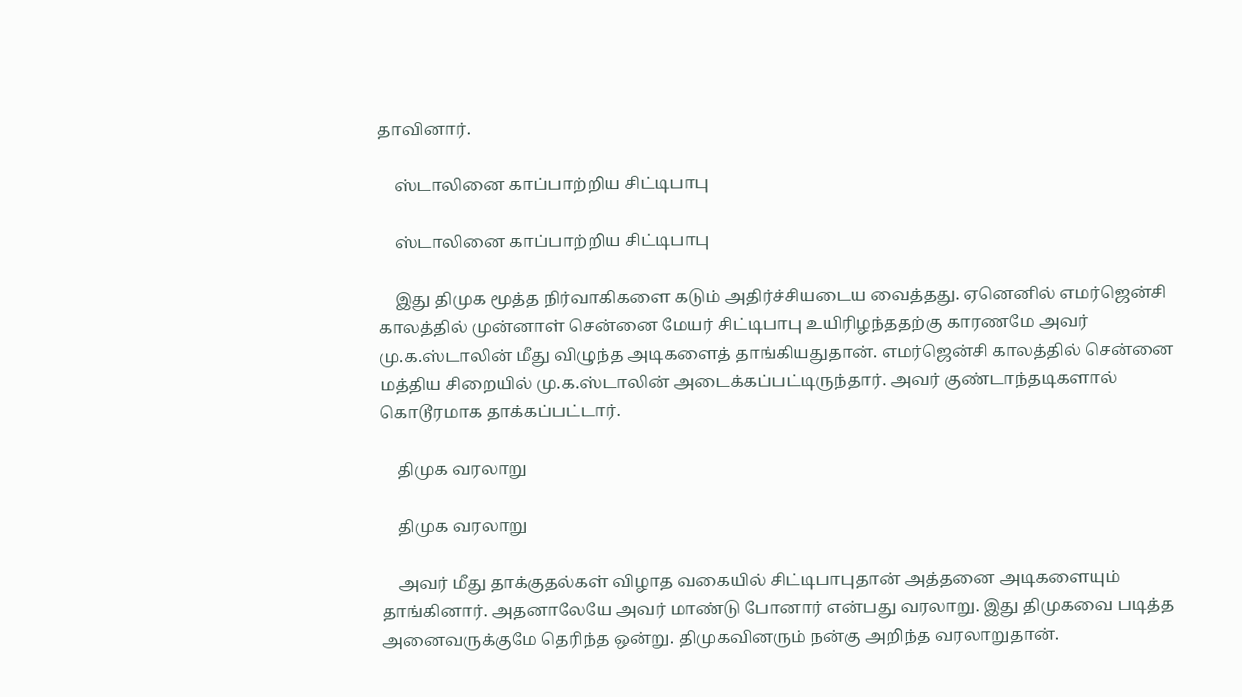தாவினார்.

    ஸ்டாலினை காப்பாற்றிய சிட்டிபாபு

    ஸ்டாலினை காப்பாற்றிய சிட்டிபாபு

    இது திமுக மூத்த நிர்வாகிகளை கடும் அதிர்ச்சியடைய வைத்தது. ஏனெனில் எமர்ஜென்சி காலத்தில் முன்னாள் சென்னை மேயர் சிட்டிபாபு உயிரிழந்ததற்கு காரணமே அவர் மு.க.ஸ்டாலின் மீது விழுந்த அடிகளைத் தாங்கியதுதான். எமர்ஜென்சி காலத்தில் சென்னை மத்திய சிறையில் மு.க.ஸ்டாலின் அடைக்கப்பட்டிருந்தார். அவர் குண்டாந்தடிகளால் கொடூரமாக தாக்கப்பட்டார்.

    திமுக வரலாறு

    திமுக வரலாறு

    அவர் மீது தாக்குதல்கள் விழாத வகையில் சிட்டிபாபுதான் அத்தனை அடிகளையும் தாங்கினார். அதனாலேயே அவர் மாண்டு போனார் என்பது வரலாறு. இது திமுகவை படித்த அனைவருக்குமே தெரிந்த ஒன்று. திமுகவினரும் நன்கு அறிந்த வரலாறுதான்.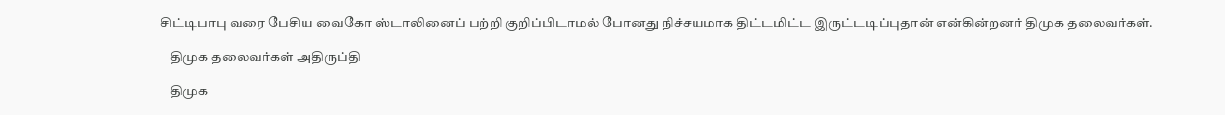சிட்டிபாபு வரை பேசிய வைகோ ஸ்டாலினைப் பற்றி குறிப்பிடாமல் போனது நிச்சயமாக திட்டமிட்ட இருட்டடிப்புதான் என்கின்றனர் திமுக தலைவர்கள்.

    திமுக தலைவர்கள் அதிருப்தி

    திமுக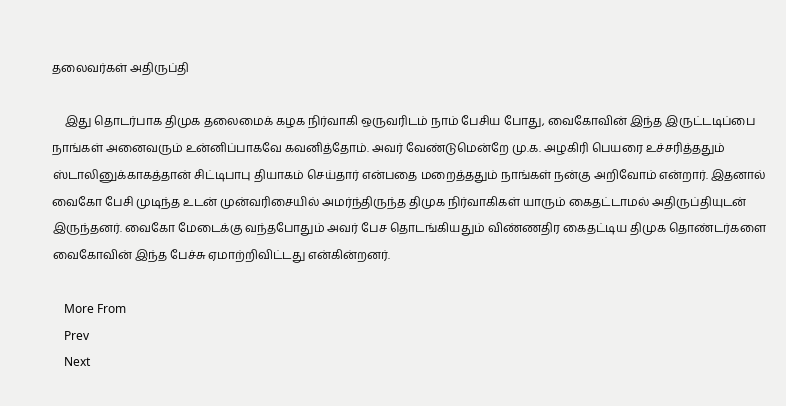தலைவர்கள் அதிருப்தி

    இது தொடர்பாக திமுக தலைமைக் கழக நிர்வாகி ஒருவரிடம் நாம் பேசிய போது, வைகோவின் இந்த இருட்டடிப்பை நாங்கள் அனைவரும் உன்னிப்பாகவே கவனித்தோம். அவர் வேண்டுமென்றே மு.க. அழகிரி பெயரை உச்சரித்ததும் ஸ்டாலினுக்காகத்தான் சிட்டிபாபு தியாகம் செய்தார் என்பதை மறைத்ததும் நாங்கள் நன்கு அறிவோம் என்றார். இதனால் வைகோ பேசி முடிந்த உடன் முன்வரிசையில் அமர்ந்திருந்த திமுக நிர்வாகிகள் யாரும் கைதட்டாமல் அதிருப்தியுடன் இருந்தனர். வைகோ மேடைக்கு வந்தபோதும் அவர் பேச தொடங்கியதும் விண்ணதிர கைதட்டிய திமுக தொண்டர்களை வைகோவின் இந்த பேச்சு ஏமாற்றிவிட்டது என்கின்றனர்.

    More From
    Prev
    Next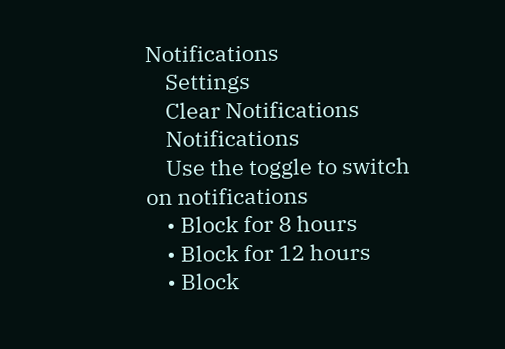Notifications
    Settings
    Clear Notifications
    Notifications
    Use the toggle to switch on notifications
    • Block for 8 hours
    • Block for 12 hours
    • Block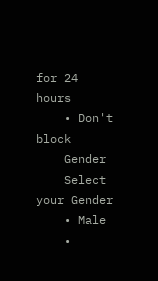for 24 hours
    • Don't block
    Gender
    Select your Gender
    • Male
    •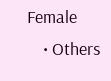Female
    • Others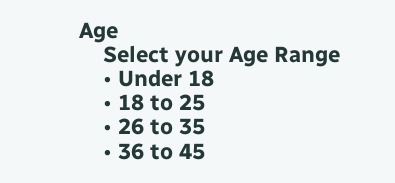Age
    Select your Age Range
    • Under 18
    • 18 to 25
    • 26 to 35
    • 36 to 45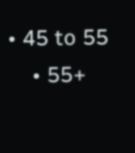• 45 to 55
    • 55+